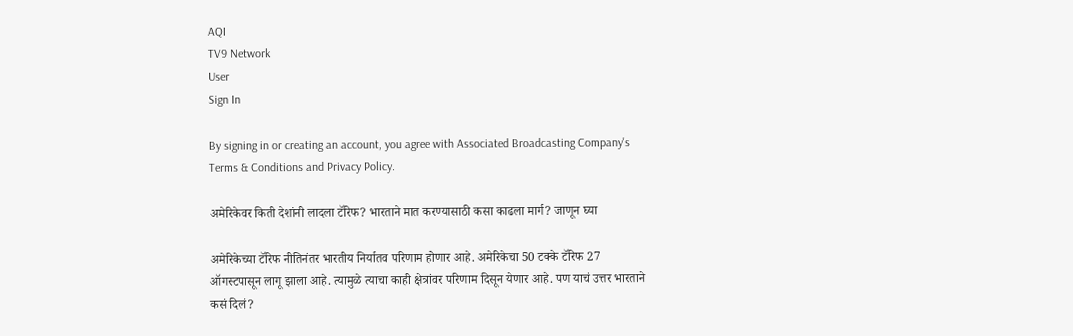AQI
TV9 Network
User
Sign In

By signing in or creating an account, you agree with Associated Broadcasting Company's Terms & Conditions and Privacy Policy.

अमेरिकेवर किती देशांनी लादला टॅरिफ? भारताने मात करण्यासाठी कसा काढला मार्ग? जाणून घ्या

अमेरिकेच्या टॅरिफ नीतिनंतर भारतीय निर्यातव परिणाम होणार आहे. अमेरिकेचा 50 टक्के टॅरिफ 27 ऑगस्टपासून लागू झाला आहे. त्यामुळे त्याचा काही क्षेत्रांवर परिणाम दिसून येणार आहे. पण याचं उत्तर भारताने कसं दिलं?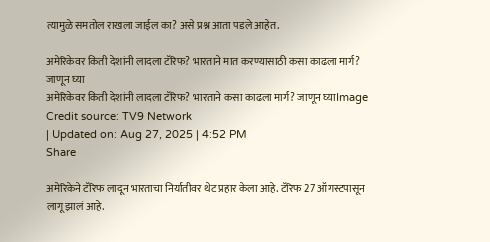त्यामुळे समतोल राखला जाईल का? असे प्रश्न आता पडले आहेत.

अमेरिकेवर किती देशांनी लादला टॅरिफ? भारताने मात करण्यासाठी कसा काढला मार्ग? जाणून घ्या
अमेरिकेवर किती देशांनी लादला टॅरिफ? भारताने कसा काढला मार्ग? जाणून घ्याImage Credit source: TV9 Network
| Updated on: Aug 27, 2025 | 4:52 PM
Share

अमेरिकेने टॅरिफ लादून भारताचा निर्यातीवर थेट प्रहार केला आहे. टॅरिफ 27 ऑगस्टपासून लागू झालं आहे.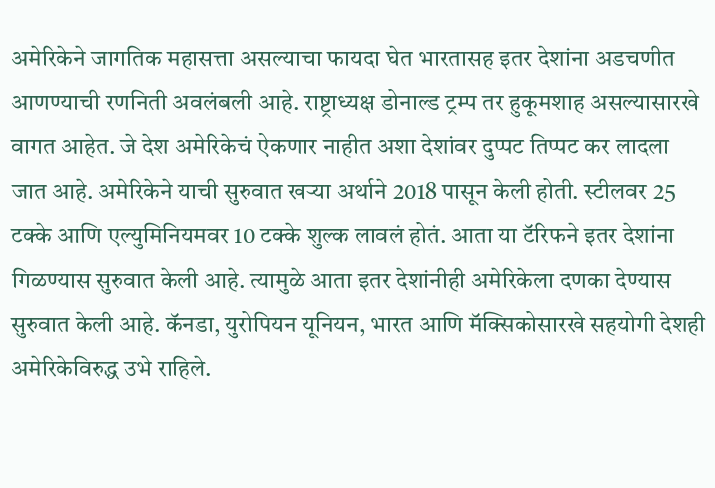अमेरिकेने जागतिक महासत्ता असल्याचा फायदा घेत भारतासह इतर देशांना अडचणीत आणण्याची रणनिती अवलंबली आहे. राष्ट्राध्यक्ष डोनाल्ड ट्रम्प तर हुकूमशाह असल्यासारखे वागत आहेत. जे देश अमेरिकेचं ऐकणार नाहीत अशा देशांवर दुप्पट तिप्पट कर लादला जात आहे. अमेरिकेने याची सुरुवात खऱ्या अर्थाने 2018 पासून केली होती. स्टीलवर 25 टक्के आणि एल्युमिनियमवर 10 टक्के शुल्क लावलं होतं. आता या टॅरिफने इतर देशांना गिळण्यास सुरुवात केली आहे. त्यामुळे आता इतर देशांनीही अमेरिकेला दणका देण्यास सुरुवात केली आहे. कॅनडा, युरोपियन यूनियन, भारत आणि मॅक्सिकोसारखे सहयोगी देशही अमेरिकेविरुद्ध उभे राहिले.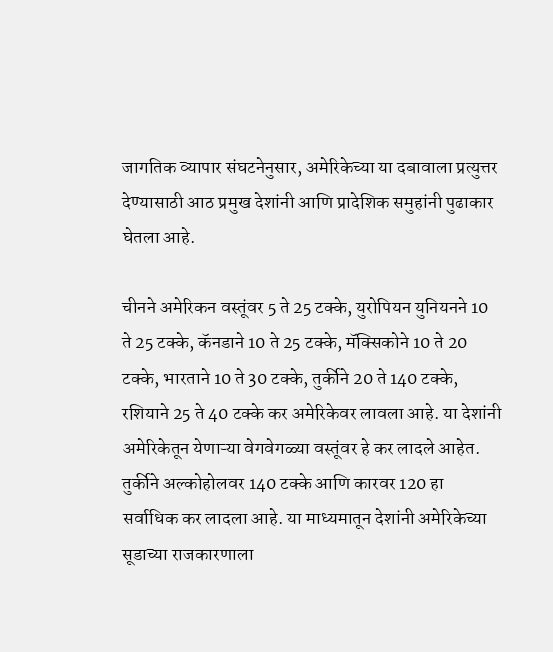जागतिक व्यापार संघटनेनुसार, अमेरिकेच्या या दबावाला प्रत्युत्तर देण्यासाठी आठ प्रमुख देशांनी आणि प्रादेशिक समुहांनी पुढाकार घेतला आहे.

चीनने अमेरिकन वस्तूंवर 5 ते 25 टक्के, युरोपियन युनियनने 10 ते 25 टक्के, कॅनडाने 10 ते 25 टक्के, मॅक्सिकोने 10 ते 20 टक्के, भारताने 10 ते 30 टक्के, तुर्कीने 20 ते 140 टक्के, रशियाने 25 ते 40 टक्के कर अमेरिकेवर लावला आहे. या देशांनी अमेरिकेतून येणाऱ्या वेगवेगळ्या वस्तूंवर हे कर लादले आहेत. तुर्कीने अल्कोहोलवर 140 टक्के आणि कारवर 120 हा सर्वाधिक कर लादला आहे. या माध्यमातून देशांनी अमेरिकेच्या सूडाच्या राजकारणाला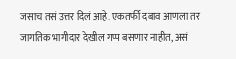जसाच तसं उत्तर दिलं आहे. एकतर्फी दबाव आणला तर जागतिक भागीदार देखील गप्प बसणार नाहीत, असं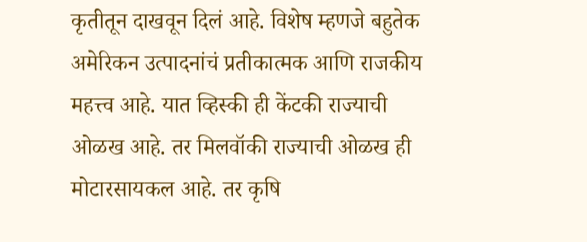कृतीतून दाखवून दिलं आहे. विशेष म्हणजे बहुतेक अमेरिकन उत्पादनांचं प्रतीकात्मक आणि राजकीय महत्त्व आहे. यात व्हिस्की ही केंटकी राज्याची ओळख आहे. तर मिलवॉकी राज्याची ओळख ही मोटारसायकल आहे. तर कृषि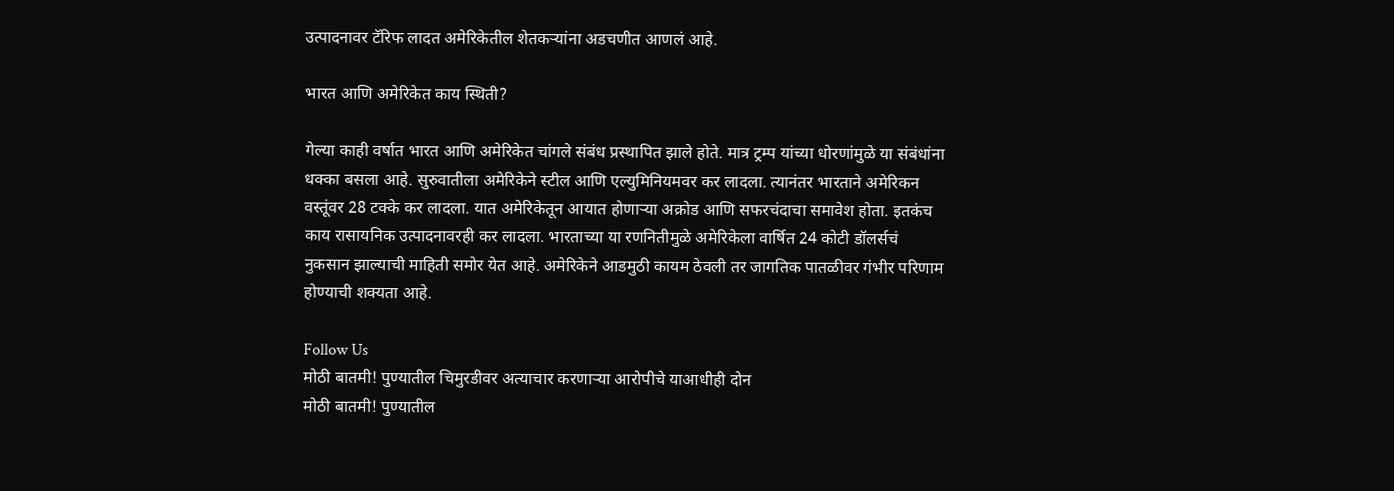उत्पादनावर टॅरिफ लादत अमेरिकेतील शेतकऱ्यांना अडचणीत आणलं आहे.

भारत आणि अमेरिकेत काय स्थिती?

गेल्या काही वर्षात भारत आणि अमेरिकेत चांगले संबंध प्रस्थापित झाले होते. मात्र ट्रम्प यांच्या धोरणांमुळे या संबंधांना धक्का बसला आहे. सुरुवातीला अमेरिकेने स्टील आणि एल्युमिनियमवर कर लादला. त्यानंतर भारताने अमेरिकन वस्तूंवर 28 टक्के कर लादला. यात अमेरिकेतून आयात होणाऱ्या अक्रोड आणि सफरचंदाचा समावेश होता. इतकंच काय रासायनिक उत्पादनावरही कर लादला. भारताच्या या रणनितीमुळे अमेरिकेला वार्षित 24 कोटी डॉलर्सचं नुकसान झाल्याची माहिती समोर येत आहे. अमेरिकेने आडमुठी कायम ठेवली तर जागतिक पातळीवर गंभीर परिणाम होण्याची शक्यता आहे.

Follow Us
मोठी बातमी! पुण्यातील चिमुरडीवर अत्याचार करणाऱ्या आरोपीचे याआधीही दोन
मोठी बातमी! पुण्यातील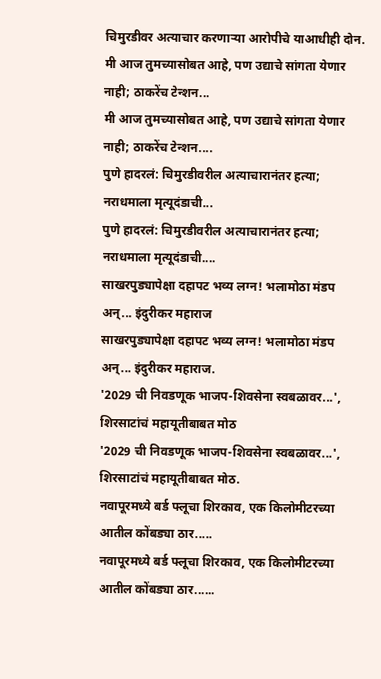चिमुरडीवर अत्याचार करणाऱ्या आरोपीचे याआधीही दोन.
मी आज तुमच्यासोबत आहे, पण उद्याचे सांगता येणार नाही; ठाकरेंच टेन्शन...
मी आज तुमच्यासोबत आहे, पण उद्याचे सांगता येणार नाही; ठाकरेंच टेन्शन....
पुणे हादरलं: चिमुरडीवरील अत्याचारानंतर हत्या; नराधमाला मृत्यूदंडाची...
पुणे हादरलं: चिमुरडीवरील अत्याचारानंतर हत्या; नराधमाला मृत्यूदंडाची....
साखरपुड्यापेक्षा दहापट भव्य लग्न! भलामोठा मंडप अन्... इंदुरीकर महाराज
साखरपुड्यापेक्षा दहापट भव्य लग्न! भलामोठा मंडप अन्... इंदुरीकर महाराज.
'2029 ची निवडणूक भाजप-शिवसेना स्वबळावर...', शिरसाटांचं महायूतीबाबत मोठ
'2029 ची निवडणूक भाजप-शिवसेना स्वबळावर...', शिरसाटांचं महायूतीबाबत मोठ.
नवापूरमध्ये बर्ड फ्लूचा शिरकाव, एक किलोमीटरच्या आतील कोंबड्या ठार.....
नवापूरमध्ये बर्ड फ्लूचा शिरकाव, एक किलोमीटरच्या आतील कोंबड्या ठार......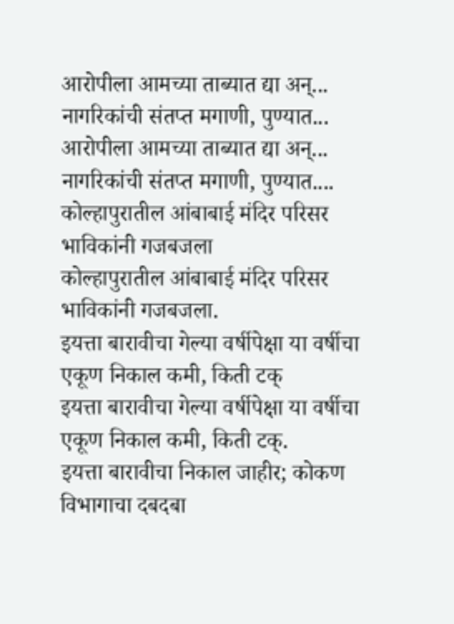आरोपीला आमच्या ताब्यात द्या अन्... नागरिकांची संतप्त मगाणी, पुण्यात...
आरोपीला आमच्या ताब्यात द्या अन्... नागरिकांची संतप्त मगाणी, पुण्यात....
कोल्हापुरातील आंबाबाई मंदिर परिसर भाविकांनी गजबजला
कोल्हापुरातील आंबाबाई मंदिर परिसर भाविकांनी गजबजला.
इयत्ता बारावीचा गेल्या वर्षीपेक्षा या वर्षीचा एकूण निकाल कमी, किती टक्
इयत्ता बारावीचा गेल्या वर्षीपेक्षा या वर्षीचा एकूण निकाल कमी, किती टक्.
इयत्ता बारावीचा निकाल जाहीर; कोकण विभागाचा दबदबा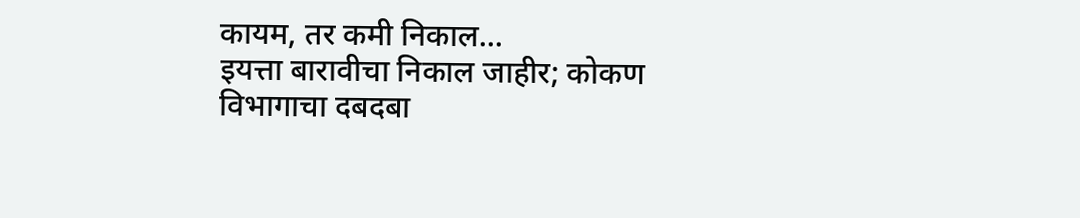कायम, तर कमी निकाल...
इयत्ता बारावीचा निकाल जाहीर; कोकण विभागाचा दबदबा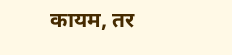कायम, तर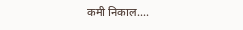कमी निकाल....